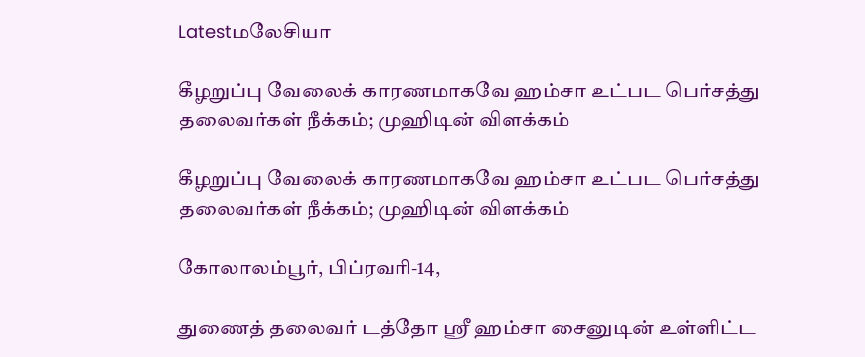Latestமலேசியா

கீழறுப்பு வேலைக் காரணமாகவே ஹம்சா உட்பட பெர்சத்து தலைவர்கள் நீக்கம்; முஹிடின் விளக்கம்

கீழறுப்பு வேலைக் காரணமாகவே ஹம்சா உட்பட பெர்சத்து தலைவர்கள் நீக்கம்; முஹிடின் விளக்கம்

கோலாலம்பூர், பிப்ரவரி-14,

துணைத் தலைவர் டத்தோ ஸ்ரீ ஹம்சா சைனுடின் உள்ளிட்ட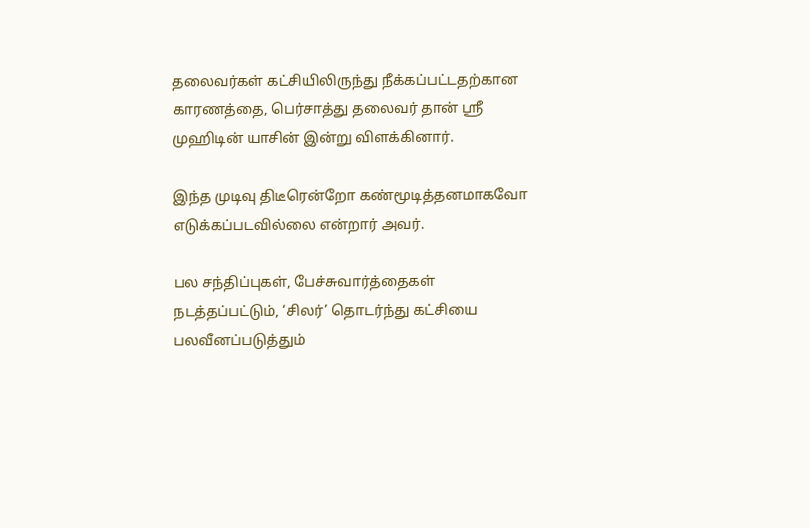தலைவர்கள் கட்சியிலிருந்து நீக்கப்பட்டதற்கான காரணத்தை, பெர்சாத்து தலைவர் தான் ஸ்ரீ முஹிடின் யாசின் இன்று விளக்கினார்.

இந்த முடிவு திடீரென்றோ கண்மூடித்தனமாகவோ எடுக்கப்படவில்லை என்றார் அவர்.

பல சந்திப்புகள், பேச்சுவார்த்தைகள் நடத்தப்பட்டும், ‘சிலர்’ தொடர்ந்து கட்சியை பலவீனப்படுத்தும்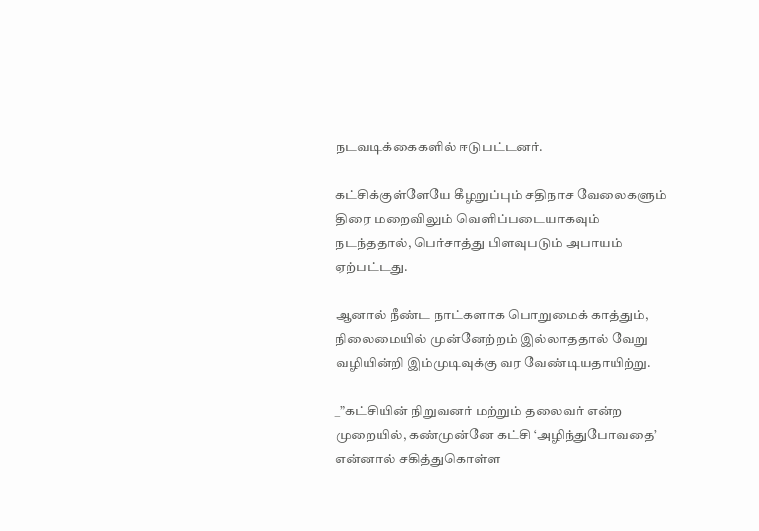நடவடிக்கைகளில் ஈடுபட்டனர்.

கட்சிக்குள்ளேயே கீழறுப்பும் சதிநாச வேலைகளும் திரை மறைவிலும் வெளிப்படையாகவும் நடந்ததால், பெர்சாத்து பிளவுபடும் அபாயம் ஏற்பட்டது.

ஆனால் நீண்ட நாட்களாக பொறுமைக் காத்தும், நிலைமையில் முன்னேற்றம் இல்லாததால் வேறு வழியின்றி இம்முடிவுக்கு வர வேண்டியதாயிற்று.

_”கட்சியின் நிறுவனர் மற்றும் தலைவர் என்ற முறையில், கண்முன்னே கட்சி ‘அழிந்துபோவதை’ என்னால் சகித்துகொள்ள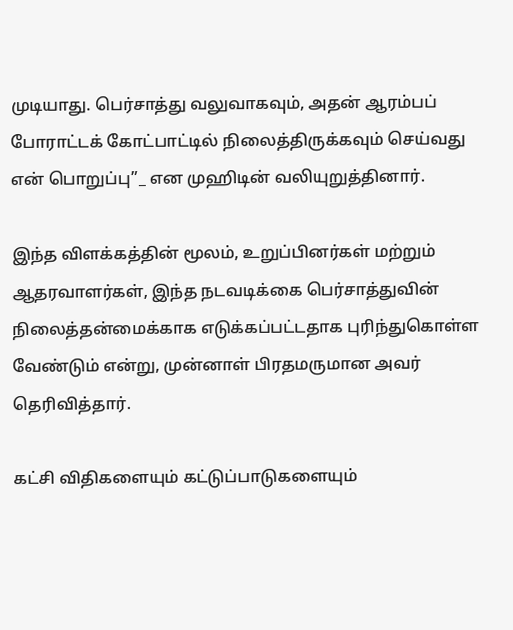முடியாது. பெர்சாத்து வலுவாகவும், அதன் ஆரம்பப் போராட்டக் கோட்பாட்டில் நிலைத்திருக்கவும் செய்வது என் பொறுப்பு”_ என முஹிடின் வலியுறுத்தினார்.

இந்த விளக்கத்தின் மூலம், உறுப்பினர்கள் மற்றும் ஆதரவாளர்கள், இந்த நடவடிக்கை பெர்சாத்துவின் நிலைத்தன்மைக்காக எடுக்கப்பட்டதாக புரிந்துகொள்ள வேண்டும் என்று, முன்னாள் பிரதமருமான அவர் தெரிவித்தார்.

கட்சி விதிகளையும் கட்டுப்பாடுகளையும்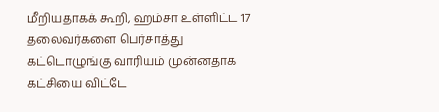மீறியதாகக் கூறி, ஹம்சா உள்ளிட்ட 17 தலைவர்களை பெர்சாத்து கட்டொழுங்கு வாரியம் முன்னதாக கட்சியை விட்டே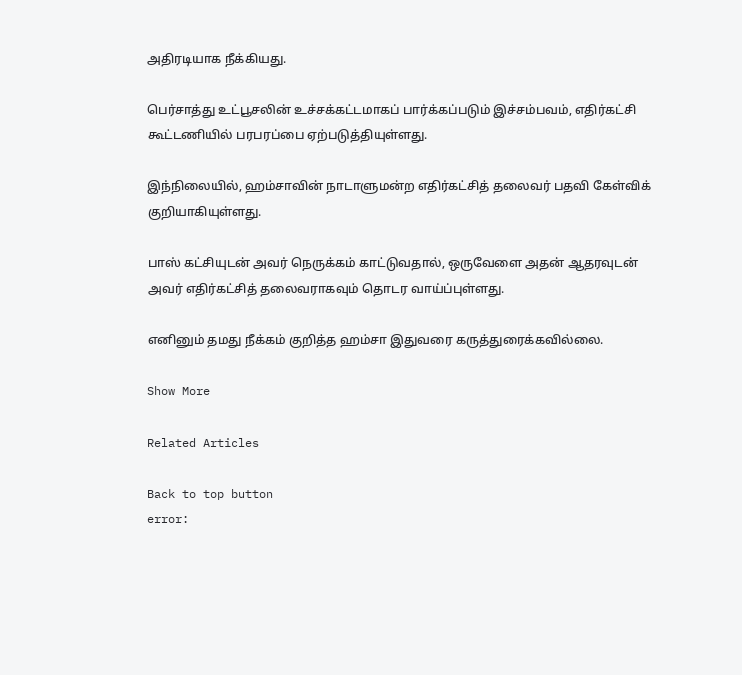அதிரடியாக நீக்கியது.

பெர்சாத்து உட்பூசலின் உச்சக்கட்டமாகப் பார்க்கப்படும் இச்சம்பவம், எதிர்கட்சி கூட்டணியில் பரபரப்பை ஏற்படுத்தியுள்ளது.

இந்நிலையில், ஹம்சாவின் நாடாளுமன்ற எதிர்கட்சித் தலைவர் பதவி கேள்விக் குறியாகியுள்ளது.

பாஸ் கட்சியுடன் அவர் நெருக்கம் காட்டுவதால், ஒருவேளை அதன் ஆதரவுடன் அவர் எதிர்கட்சித் தலைவராகவும் தொடர வாய்ப்புள்ளது.

எனினும் தமது நீக்கம் குறித்த ஹம்சா இதுவரை கருத்துரைக்கவில்லை.

Show More

Related Articles

Back to top button
error: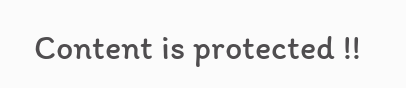Content is protected !!